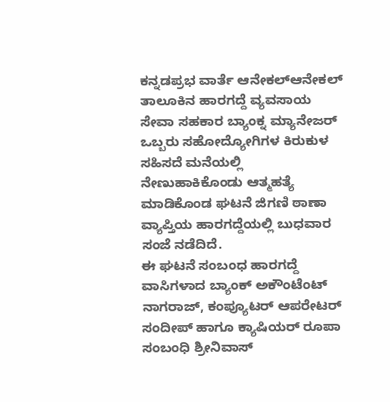ಕನ್ನಡಪ್ರಭ ವಾರ್ತೆ ಆನೇಕಲ್ಆನೇಕಲ್ ತಾಲೂಕಿನ ಹಾರಗದ್ದೆ ವ್ಯವಸಾಯ ಸೇವಾ ಸಹಕಾರ ಬ್ಯಾಂಕ್ನ ಮ್ಯಾನೇಜರ್ ಒಬ್ಬರು ಸಹೋದ್ಯೋಗಿಗಳ ಕಿರುಕುಳ ಸಹಿಸದೆ ಮನೆಯಲ್ಲಿ ನೇಣುಹಾಕಿಕೊಂಡು ಆತ್ಮಹತ್ಯೆ ಮಾಡಿಕೊಂಡ ಘಟನೆ ಜಿಗಣಿ ಠಾಣಾ ವ್ಯಾಪ್ತಿಯ ಹಾರಗದ್ದೆಯಲ್ಲಿ ಬುಧವಾರ ಸಂಜೆ ನಡೆದಿದೆ.
ಈ ಘಟನೆ ಸಂಬಂಧ ಹಾರಗದ್ದೆ ವಾಸಿಗಳಾದ ಬ್ಯಾಂಕ್ ಅಕೌಂಟೆಂಟ್ ನಾಗರಾಜ್, ಕಂಪ್ಯೂಟರ್ ಆಪರೇಟರ್ ಸಂದೀಪ್ ಹಾಗೂ ಕ್ಯಾಷಿಯರ್ ರೂಪಾ ಸಂಬಂಧಿ ಶ್ರೀನಿವಾಸ್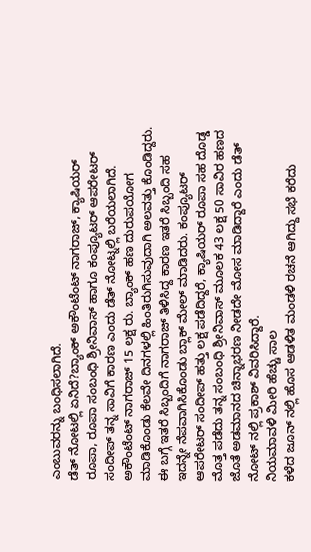ಎಂಬುವರನ್ನು ಬಂಧಿಸಲಾಗಿದೆ.
ಡೆತ್ ನೋಟಲ್ಲಿ ಏನಿದೆ?ಬ್ಯಾಂಕ್ ಅಕೌಂಟೆಂಟ್ ನಾಗರಾಜ್, ಕ್ಯಾಷಿಯರ್ ರೂಪಾ, ರೂಪಾ ಸಂಬಂಧಿ ಶ್ರೀನಿವಾಸ್ ಹಾಗೂ ಕಂಪ್ಯೂಟರ್ ಆಪರೇಟರ್ ಸಂದೀಪ್ ತನ್ನ ಸಾವಿಗೆ ಕಾರಣ ಎಂದು ಡೆತ್ ನೋಟ್ನಲ್ಲಿ ಬರೆಯಲಾಗಿದೆ.
ಅಕೌಂಟೆಂಟ್ ನಾಗರಾಜ್ 15 ಲಕ್ಷ ರು. ಬ್ಯಾಂಕ್ ಹಣ ದುರುಪಯೋಗ ಮಾಡಿಕೊಂಡು ಕೆಲವೇ ದಿನಗಳಲ್ಲಿ ಹಿಂತಿರುಗಿಸುವುದಾಗಿ ಅಲವತ್ತು ಕೊಂಡಿದ್ದರು. ಈ ಬಗ್ಗೆ ಇತರೆ ಸಿಬ್ಬಂದಿಗೆ ನಾಗರಾಜ್ ತಿಳಿಸಿದ್ದ ಕಾರಣ ಇತರೆ ಸಿಬ್ಬಂದಿ ಸಹ ಇದನ್ನೇ ನೆಪವಾಗಿಸಿಕೊಂಡು ಬ್ಲಾಕ್ ಮೇಲ್ ಮಾಡಿದರು. ಕಂಪ್ಯೂಟರ್ ಆಪರೇಟರ್ ಸಂದೀಪ್ ಹತ್ತು ಲಕ್ಷ ಪಡೆದಿದ್ದರೆ, ಕ್ಯಾಷಿಯರ್ ರೂಪಾ ಸಹ ದೊಡ್ಡ ಮೊತ್ತ ಪಡೆದು ತನ್ನ ಸಂಬಂಧಿ ಶ್ರೀನಿವಾಸ್ ಮೂಲಕ 43 ಲಕ್ಷ 50 ಸಾವಿರ ಹಣದ ಜೊತೆ ಅಡಮಾನದ ಚಿನ್ನಾಭರಣ ನೀಡದೇ ಮೋಸ ಮಾಡಿದ್ದಾರೆ ಎಂದು ಡೆತ್ ನೋಟ್ ನಲ್ಲಿ ಪ್ರಕಾಶ್ ವಿವರಿಸಿದ್ದಾರೆ.
ನಿಯಮಾವಳಿ ಮೀರಿ ಹೆಚ್ಚು ಸಾಲ
ಕಳೆದ ಜೂನ್ ನಲ್ಲಿ ಹೊಸ ಆಡಳಿತ ಮಂಡಳಿ ರಚನೆ ಆಗಿದ್ದು ಸಭೆ ಕರೆದು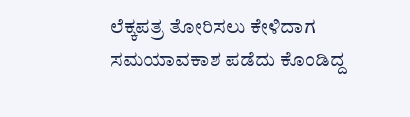ಲೆಕ್ಕಪತ್ರ ತೋರಿಸಲು ಕೇಳಿದಾಗ ಸಮಯಾವಕಾಶ ಪಡೆದು ಕೊಂಡಿದ್ದ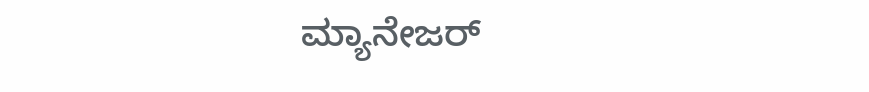ಮ್ಯಾನೇಜರ್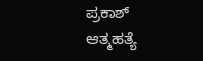ಪ್ರಕಾಶ್ ಆತ್ಮಹತ್ಯೆ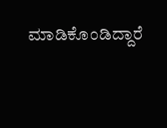ಮಾಡಿಕೊಂಡಿದ್ದಾರೆ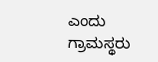ಎಂದು ಗ್ರಾಮಸ್ಥರು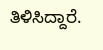ತಿಳಿಸಿದ್ದಾರೆ.